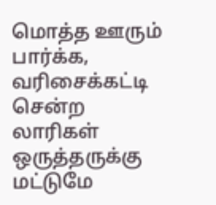மொத்த ஊரும் பார்க்க, வரிசைக்கட்டி சென்ற லாரிகள் ஒருத்தருக்கு மட்டுமே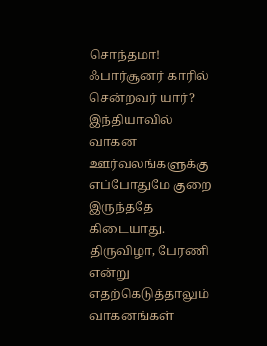சொந்தமா! ஃபார்சூனர் காரில் சென்றவர் யார்?
இந்தியாவில் வாகன ஊர்வலங்களுக்கு எப்போதுமே குறை இருந்ததே கிடையாது. திருவிழா, பேரணி என்று எதற்கெடுத்தாலும் வாகனங்கள்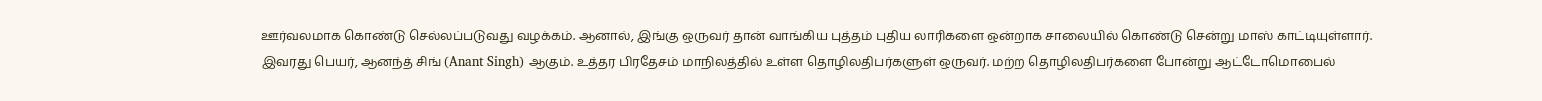ஊர்வலமாக கொண்டு செல்லப்படுவது வழக்கம். ஆனால், இங்கு ஒருவர் தான் வாங்கிய புத்தம் புதிய லாரிகளை ஒன்றாக சாலையில் கொண்டு சென்று மாஸ் காட்டியுள்ளார்.
இவரது பெயர், ஆனந்த் சிங் (Anant Singh) ஆகும். உத்தர பிரதேசம் மாநிலத்தில் உள்ள தொழிலதிபர்களுள் ஒருவர். மற்ற தொழிலதிபர்களை போன்று ஆட்டோமொபைல்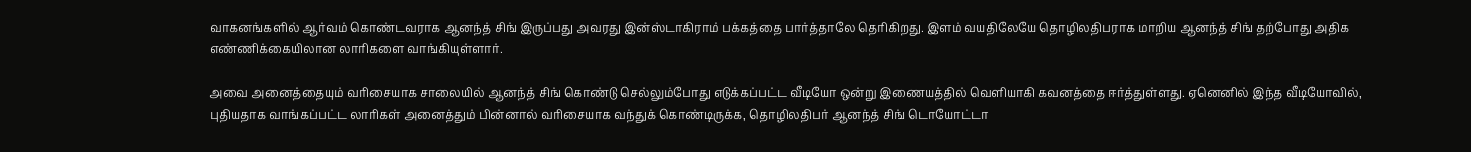வாகனங்களில் ஆர்வம் கொண்டவராக ஆனந்த் சிங் இருப்பது அவரது இன்ஸ்டாகிராம் பக்கத்தை பார்த்தாலே தெரிகிறது. இளம் வயதிலேயே தொழிலதிபராக மாறிய ஆனந்த் சிங் தற்போது அதிக எண்ணிக்கையிலான லாரிகளை வாங்கியுள்ளார்.

அவை அனைத்தையும் வரிசையாக சாலையில் ஆனந்த் சிங் கொண்டு செல்லும்போது எடுக்கப்பட்ட வீடியோ ஒன்று இணையத்தில் வெளியாகி கவனத்தை ஈர்த்துள்ளது. ஏனெனில் இந்த வீடியோவில், புதியதாக வாங்கப்பட்ட லாரிகள் அனைத்தும் பின்னால் வரிசையாக வந்துக் கொண்டிருக்க, தொழிலதிபர் ஆனந்த் சிங் டொயோட்டா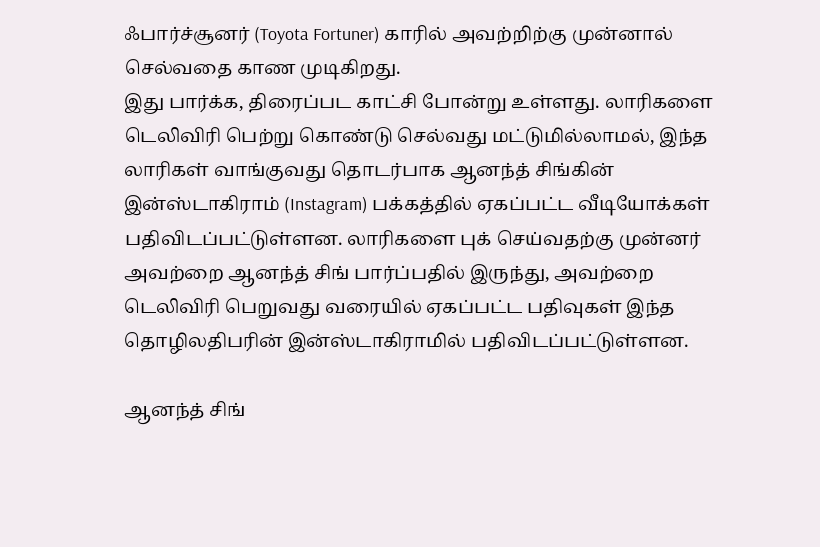ஃபார்ச்சூனர் (Toyota Fortuner) காரில் அவற்றிற்கு முன்னால் செல்வதை காண முடிகிறது.
இது பார்க்க, திரைப்பட காட்சி போன்று உள்ளது. லாரிகளை டெலிவிரி பெற்று கொண்டு செல்வது மட்டுமில்லாமல், இந்த லாரிகள் வாங்குவது தொடர்பாக ஆனந்த் சிங்கின் இன்ஸ்டாகிராம் (Instagram) பக்கத்தில் ஏகப்பட்ட வீடியோக்கள் பதிவிடப்பட்டுள்ளன. லாரிகளை புக் செய்வதற்கு முன்னர் அவற்றை ஆனந்த் சிங் பார்ப்பதில் இருந்து, அவற்றை டெலிவிரி பெறுவது வரையில் ஏகப்பட்ட பதிவுகள் இந்த தொழிலதிபரின் இன்ஸ்டாகிராமில் பதிவிடப்பட்டுள்ளன.

ஆனந்த் சிங்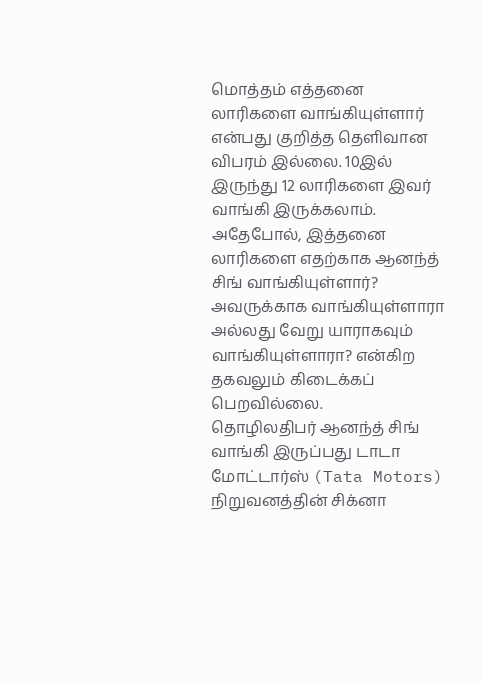மொத்தம் எத்தனை லாரிகளை வாங்கியுள்ளார் என்பது குறித்த தெளிவான விபரம் இல்லை. 10இல் இருந்து 12 லாரிகளை இவர் வாங்கி இருக்கலாம். அதேபோல், இத்தனை லாரிகளை எதற்காக ஆனந்த் சிங் வாங்கியுள்ளார்? அவருக்காக வாங்கியுள்ளாரா அல்லது வேறு யாராகவும் வாங்கியுள்ளாரா? என்கிற தகவலும் கிடைக்கப் பெறவில்லை.
தொழிலதிபர் ஆனந்த் சிங் வாங்கி இருப்பது டாடா மோட்டார்ஸ் (Tata Motors) நிறுவனத்தின் சிக்னா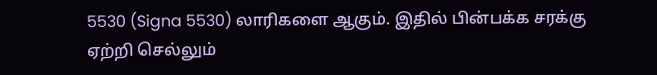5530 (Signa 5530) லாரிகளை ஆகும். இதில் பின்பக்க சரக்கு ஏற்றி செல்லும்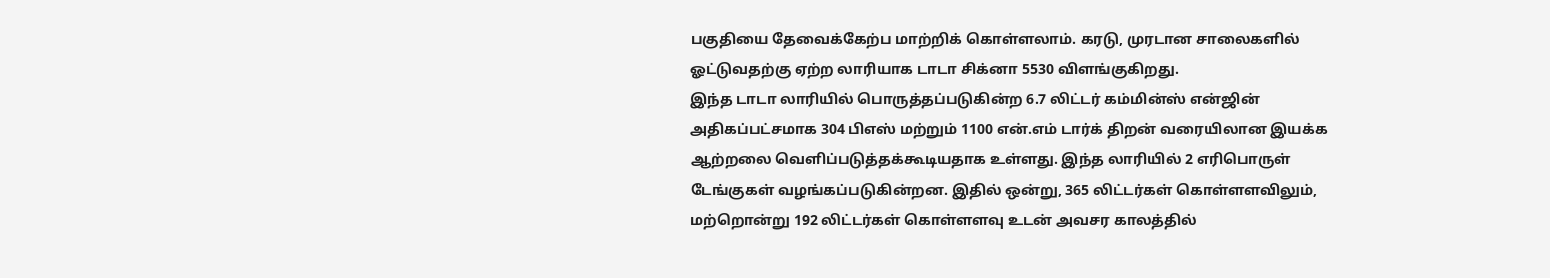பகுதியை தேவைக்கேற்ப மாற்றிக் கொள்ளலாம். கரடு, முரடான சாலைகளில் ஓட்டுவதற்கு ஏற்ற லாரியாக டாடா சிக்னா 5530 விளங்குகிறது.
இந்த டாடா லாரியில் பொருத்தப்படுகின்ற 6.7 லிட்டர் கம்மின்ஸ் என்ஜின் அதிகப்பட்சமாக 304 பிஎஸ் மற்றும் 1100 என்.எம் டார்க் திறன் வரையிலான இயக்க ஆற்றலை வெளிப்படுத்தக்கூடியதாக உள்ளது. இந்த லாரியில் 2 எரிபொருள் டேங்குகள் வழங்கப்படுகின்றன. இதில் ஒன்று, 365 லிட்டர்கள் கொள்ளளவிலும், மற்றொன்று 192 லிட்டர்கள் கொள்ளளவு உடன் அவசர காலத்தில்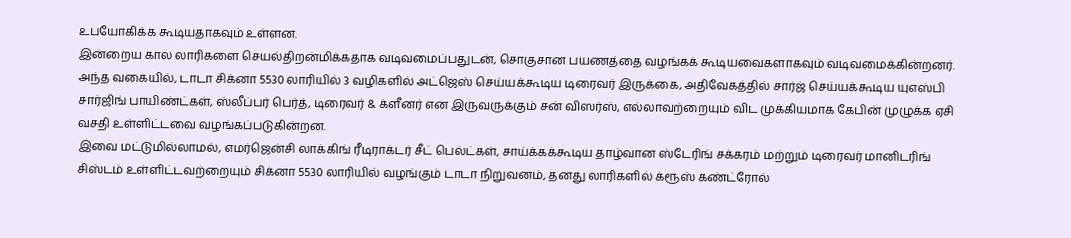உபயோகிக்க கூடியதாகவும் உள்ளன.
இன்றைய கால லாரிகளை செயல்திறன்மிக்கதாக வடிவமைப்பதுடன், சொகுசான பயணத்தை வழங்கக் கூடியவைகளாகவும் வடிவமைக்கின்றனர். அந்த வகையில், டாடா சிக்னா 5530 லாரியில் 3 வழிகளில் அட்ஜெஸ் செய்யக்கூடிய டிரைவர் இருக்கை, அதிவேகத்தில் சார்ஜ் செய்யக்கூடிய யுஎஸ்பி சார்ஜிங் பாயிண்ட்கள், ஸ்லீப்பர் பெர்த், டிரைவர் & க்ளீனர் என இருவருக்கும் சன் விஸர்ஸ், எல்லாவற்றையும் விட முக்கியமாக கேபின் முழுக்க ஏசி வசதி உள்ளிட்டவை வழங்கப்படுகின்றன.
இவை மட்டுமில்லாமல், எமர்ஜென்சி லாக்கிங் ரீடிராக்டர் சீட் பெல்ட்கள், சாய்க்கக்கூடிய தாழ்வான ஸ்டேரிங் சக்கரம் மற்றும் டிரைவர் மானிடரிங் சிஸ்டம் உள்ளிட்டவற்றையும் சிக்னா 5530 லாரியில் வழங்கும் டாடா நிறுவனம், தனது லாரிகளில் க்ரூஸ் கண்ட்ரோல்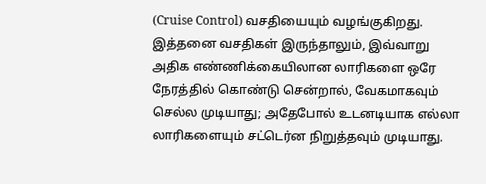(Cruise Control) வசதியையும் வழங்குகிறது. இத்தனை வசதிகள் இருந்தாலும், இவ்வாறு அதிக எண்ணிக்கையிலான லாரிகளை ஒரே நேரத்தில் கொண்டு சென்றால், வேகமாகவும் செல்ல முடியாது; அதேபோல் உடனடியாக எல்லா லாரிகளையும் சட்டெர்ன நிறுத்தவும் முடியாது.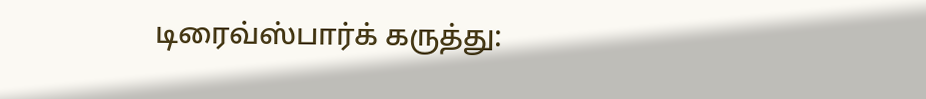டிரைவ்ஸ்பார்க் கருத்து: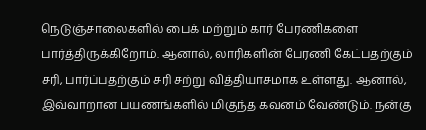நெடுஞ்சாலைகளில் பைக் மற்றும் கார் பேரணிகளை பார்த்திருக்கிறோம். ஆனால், லாரிகளின் பேரணி கேட்பதற்கும் சரி, பார்ப்பதற்கும் சரி சற்று வித்தியாசமாக உள்ளது. ஆனால், இவ்வாறான பயணங்களில் மிகுந்த கவனம் வேண்டும். நன்கு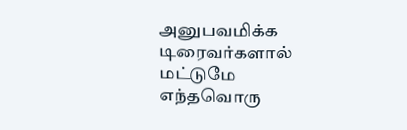அனுபவமிக்க டிரைவர்களால் மட்டுமே எந்தவொரு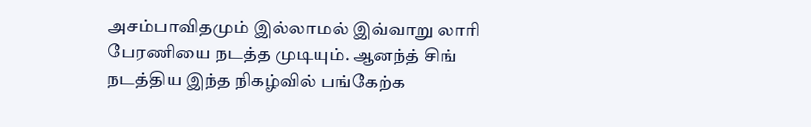அசம்பாவிதமும் இல்லாமல் இவ்வாறு லாரி பேரணியை நடத்த முடியும். ஆனந்த் சிங் நடத்திய இந்த நிகழ்வில் பங்கேற்க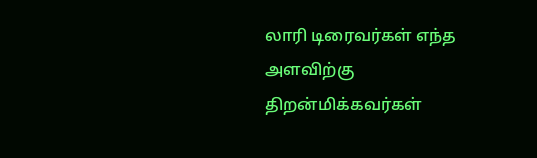லாரி டிரைவர்கள் எந்த அளவிற்கு திறன்மிக்கவர்கள்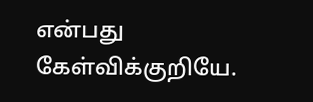என்பது கேள்விக்குறியே.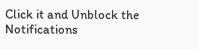Click it and Unblock the Notifications